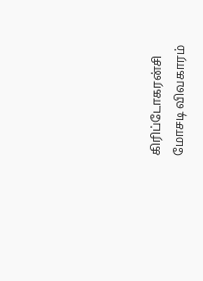கிரிப்டோகரன்சி மோசடி விவகாரம்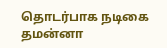தொடர்பாக நடிகை தமன்னா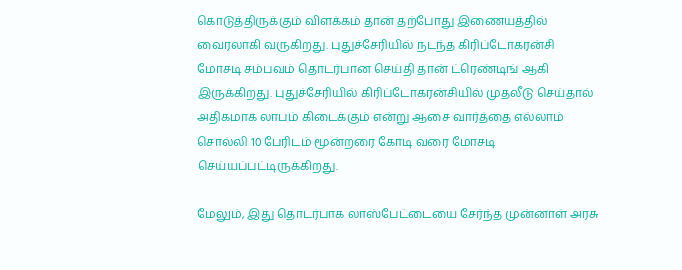கொடுத்திருக்கும் விளக்கம் தான் தற்போது இணையத்தில் வைரலாகி வருகிறது. புதுச்சேரியில் நடந்த கிரிப்டோகரன்சி மோசடி சம்பவம் தொடர்பான செய்தி தான் ட்ரெண்டிங் ஆகி இருக்கிறது. புதுச்சேரியில் கிரிப்டோகரன்சியில் முதலீடு செய்தால் அதிகமாக லாபம் கிடைக்கும் என்று ஆசை வார்த்தை எல்லாம் சொல்லி 10 பேரிடம் மூன்றரை கோடி வரை மோசடி செய்யப்பட்டிருக்கிறது.

மேலும், இது தொடர்பாக லாஸ்பேட்டையை சேர்ந்த முன்னாள் அரசு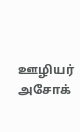ஊழியர் அசோக்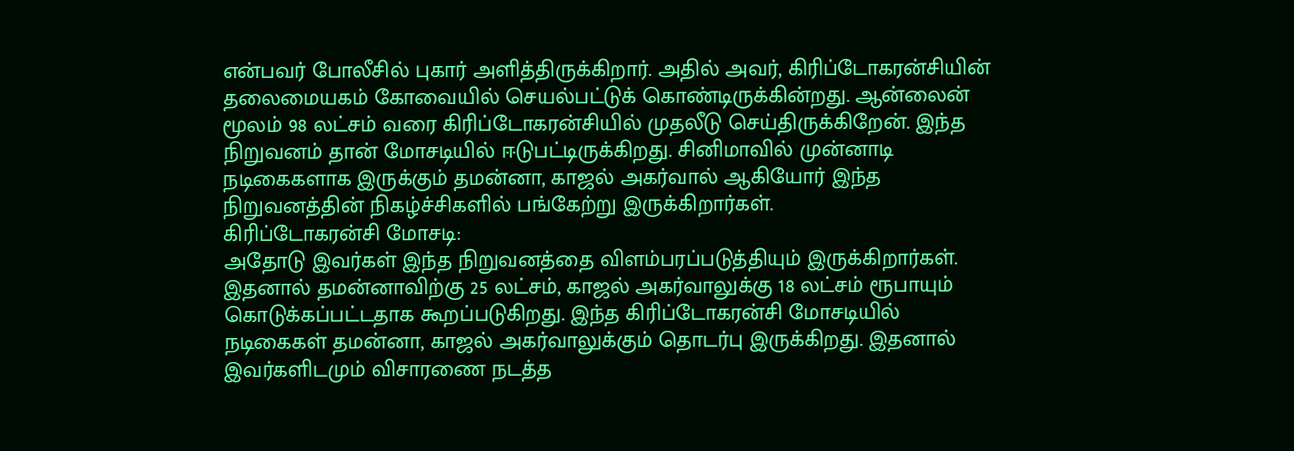என்பவர் போலீசில் புகார் அளித்திருக்கிறார். அதில் அவர், கிரிப்டோகரன்சியின் தலைமையகம் கோவையில் செயல்பட்டுக் கொண்டிருக்கின்றது. ஆன்லைன் மூலம் 98 லட்சம் வரை கிரிப்டோகரன்சியில் முதலீடு செய்திருக்கிறேன். இந்த நிறுவனம் தான் மோசடியில் ஈடுபட்டிருக்கிறது. சினிமாவில் முன்னாடி நடிகைகளாக இருக்கும் தமன்னா, காஜல் அகர்வால் ஆகியோர் இந்த நிறுவனத்தின் நிகழ்ச்சிகளில் பங்கேற்று இருக்கிறார்கள்.
கிரிப்டோகரன்சி மோசடி:
அதோடு இவர்கள் இந்த நிறுவனத்தை விளம்பரப்படுத்தியும் இருக்கிறார்கள். இதனால் தமன்னாவிற்கு 25 லட்சம், காஜல் அகர்வாலுக்கு 18 லட்சம் ரூபாயும் கொடுக்கப்பட்டதாக கூறப்படுகிறது. இந்த கிரிப்டோகரன்சி மோசடியில் நடிகைகள் தமன்னா, காஜல் அகர்வாலுக்கும் தொடர்பு இருக்கிறது. இதனால் இவர்களிடமும் விசாரணை நடத்த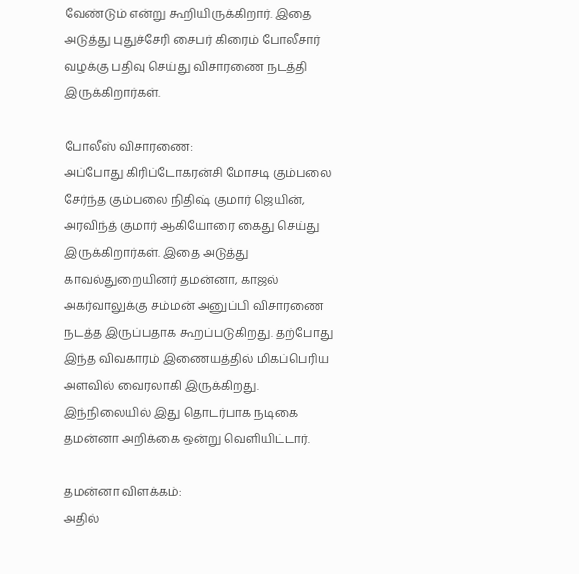வேண்டும் என்று கூறியிருக்கிறார். இதை அடுத்து புதுச்சேரி சைபர் கிரைம் போலீசார் வழக்கு பதிவு செய்து விசாரணை நடத்தி இருக்கிறார்கள்.

போலீஸ் விசாரணை:
அப்போது கிரிப்டோகரன்சி மோசடி கும்பலை சேர்ந்த கும்பலை நிதிஷ் குமார் ஜெயின், அரவிந்த் குமார் ஆகியோரை கைது செய்து இருக்கிறார்கள். இதை அடுத்து காவல்துறையினர் தமன்னா, காஜல் அகர்வாலுக்கு சம்மன் அனுப்பி விசாரணை நடத்த இருப்பதாக கூறப்படுகிறது. தற்போது இந்த விவகாரம் இணையத்தில் மிகப்பெரிய அளவில் வைரலாகி இருக்கிறது. இந்நிலையில் இது தொடர்பாக நடிகை தமன்னா அறிக்கை ஒன்று வெளியிட்டார்.

தமன்னா விளக்கம்:
அதில்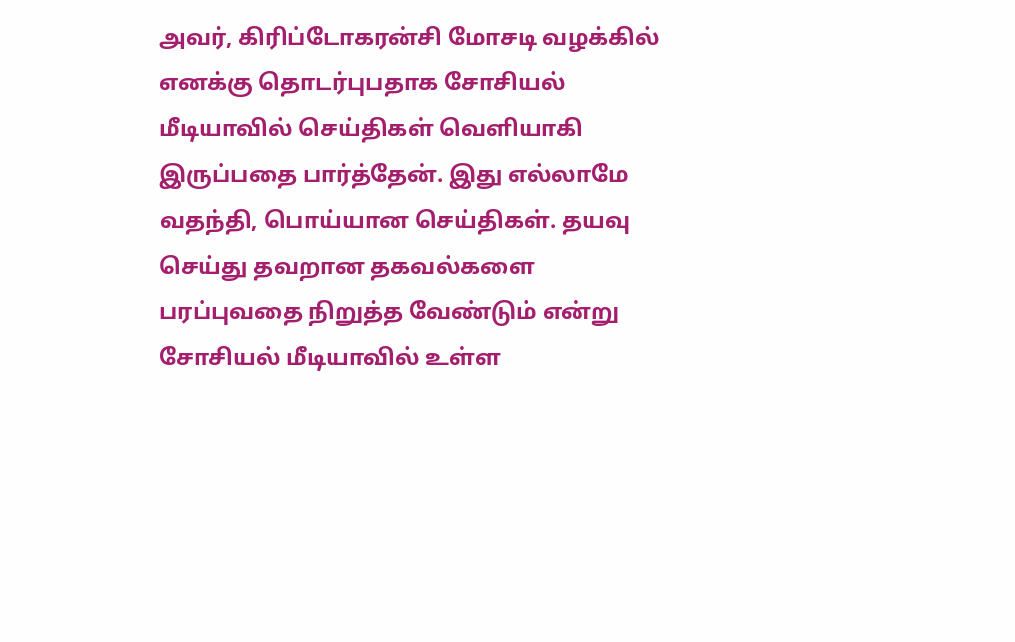அவர், கிரிப்டோகரன்சி மோசடி வழக்கில் எனக்கு தொடர்புபதாக சோசியல் மீடியாவில் செய்திகள் வெளியாகி இருப்பதை பார்த்தேன். இது எல்லாமே வதந்தி, பொய்யான செய்திகள். தயவு செய்து தவறான தகவல்களை பரப்புவதை நிறுத்த வேண்டும் என்று சோசியல் மீடியாவில் உள்ள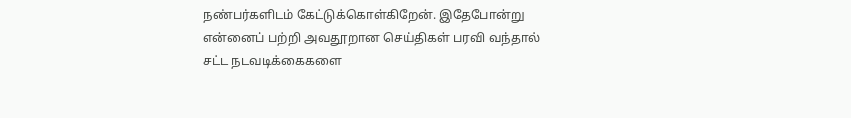நண்பர்களிடம் கேட்டுக்கொள்கிறேன். இதேபோன்று என்னைப் பற்றி அவதூறான செய்திகள் பரவி வந்தால் சட்ட நடவடிக்கைகளை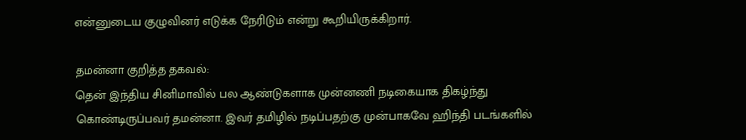என்னுடைய குழுவினர் எடுக்க நேரிடும் என்று கூறியிருக்கிறார்.

தமன்னா குறித்த தகவல்:
தென் இந்திய சினிமாவில் பல ஆண்டுகளாக முன்னணி நடிகையாக திகழ்ந்து கொண்டிருப்பவர் தமன்னா. இவர் தமிழில் நடிப்பதற்கு முன்பாகவே ஹிந்தி படங்களில்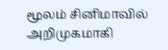மூலம் சினிமாவில் அறிமுகமாகி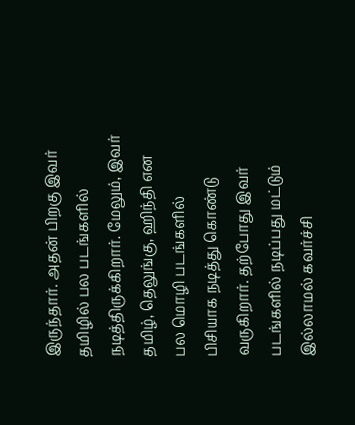இருந்தார். அதன் பிறகு இவர் தமிழில் பல படங்களில் நடித்திருக்கிறார். மேலும், இவர் தமிழ், தெலுங்கு, ஹிந்தி என பல மொழி படங்களில் பிசியாக நடித்து கொண்டு வருகிறார். தற்போது இவர் படங்களில் நடிப்பது மட்டும் இல்லாமல் கவர்ச்சி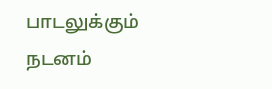பாடலுக்கும் நடனம்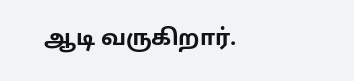ஆடி வருகிறார்.